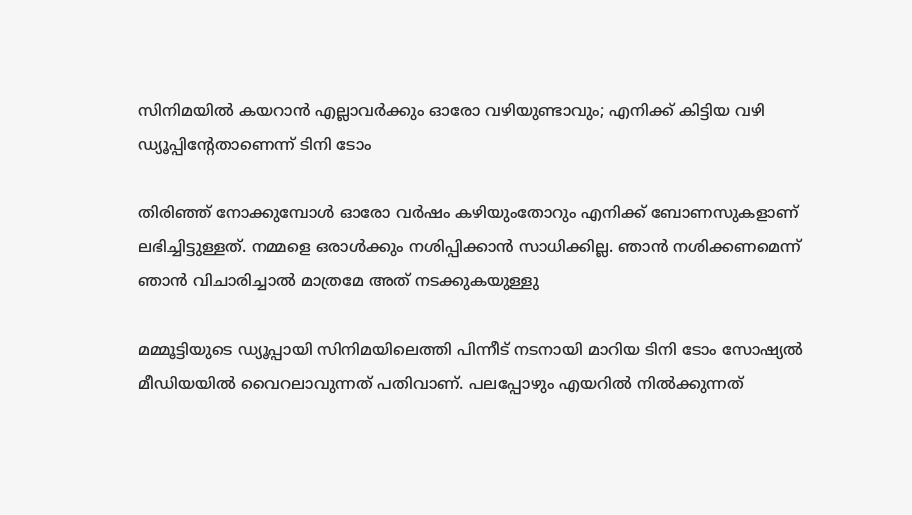സിനിമയില്‍ കയറാന്‍ എല്ലാവര്‍ക്കും ഓരോ വഴിയുണ്ടാവും; എനിക്ക് കിട്ടിയ വഴി ഡ്യൂപ്പിന്റേതാണെന്ന് ടിനി ടോം

തിരിഞ്ഞ് നോക്കുമ്പോള്‍ ഓരോ വര്‍ഷം കഴിയുംതോറും എനിക്ക് ബോണസുകളാണ് ലഭിച്ചിട്ടുള്ളത്. നമ്മളെ ഒരാള്‍ക്കും നശിപ്പിക്കാന്‍ സാധിക്കില്ല. ഞാന്‍ നശിക്കണമെന്ന് ഞാന്‍ വിചാരിച്ചാല്‍ മാത്രമേ അത് നടക്കുകയുള്ളു

മമ്മൂട്ടിയുടെ ഡ്യൂപ്പായി സിനിമയിലെത്തി പിന്നീട് നടനായി മാറിയ ടിനി ടോം സോഷ്യല്‍ മീഡിയയില്‍ വൈറലാവുന്നത് പതിവാണ്. പലപ്പോഴും എയറില്‍ നില്‍ക്കുന്നത്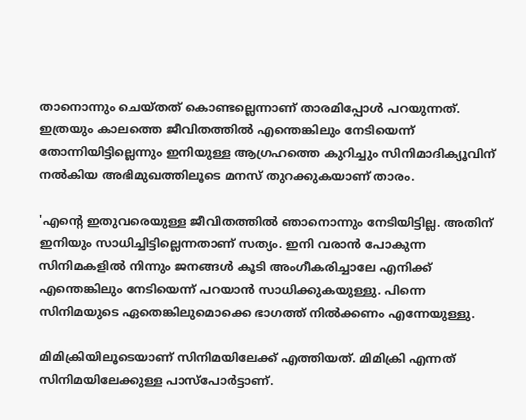താനൊന്നും ചെയ്തത് കൊണ്ടല്ലെന്നാണ് താരമിപ്പോള്‍ പറയുന്നത്. ഇത്രയും കാലത്തെ ജീവിതത്തില്‍ എന്തെങ്കിലും നേടിയെന്ന് തോന്നിയിട്ടില്ലെന്നും ഇനിയുള്ള ആഗ്രഹത്തെ കുറിച്ചും സിനിമാദിക്യൂവിന് നല്‍കിയ അഭിമുഖത്തിലൂടെ മനസ് തുറക്കുകയാണ് താരം.

'എന്റെ ഇതുവരെയുള്ള ജീവിതത്തില്‍ ഞാനൊന്നും നേടിയിട്ടില്ല. അതിന് ഇനിയും സാധിച്ചിട്ടില്ലെന്നതാണ് സത്യം. ഇനി വരാന്‍ പോകുന്ന സിനിമകളില്‍ നിന്നും ജനങ്ങള്‍ കൂടി അംഗീകരിച്ചാലേ എനിക്ക് എന്തെങ്കിലും നേടിയെന്ന് പറയാന്‍ സാധിക്കുകയുള്ളു. പിന്നെ സിനിമയുടെ ഏതെങ്കിലുമൊക്കെ ഭാഗത്ത് നില്‍ക്കണം എന്നേയുള്ളു.

മിമിക്രിയിലൂടെയാണ് സിനിമയിലേക്ക് എത്തിയത്. മിമിക്രി എന്നത് സിനിമയിലേക്കുള്ള പാസ്‌പോര്‍ട്ടാണ്.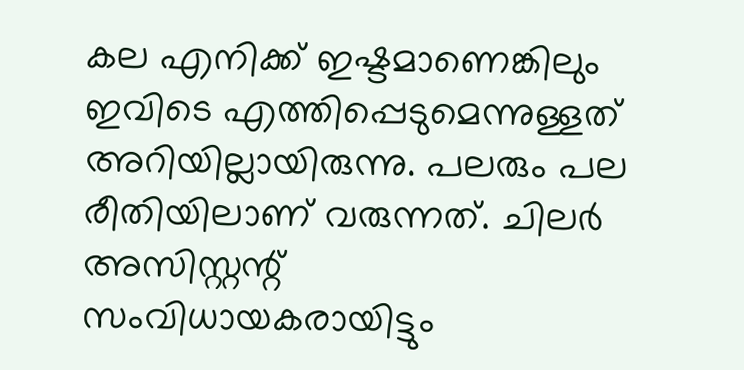കല എനിക്ക് ഇഷ്ടമാണെങ്കിലും ഇവിടെ എത്തിപ്പെടുമെന്നുള്ളത് അറിയില്ലായിരുന്നു. പലരും പല രീതിയിലാണ് വരുന്നത്. ചിലര്‍ അസിസ്റ്റന്റ് സംവിധായകരായിട്ടും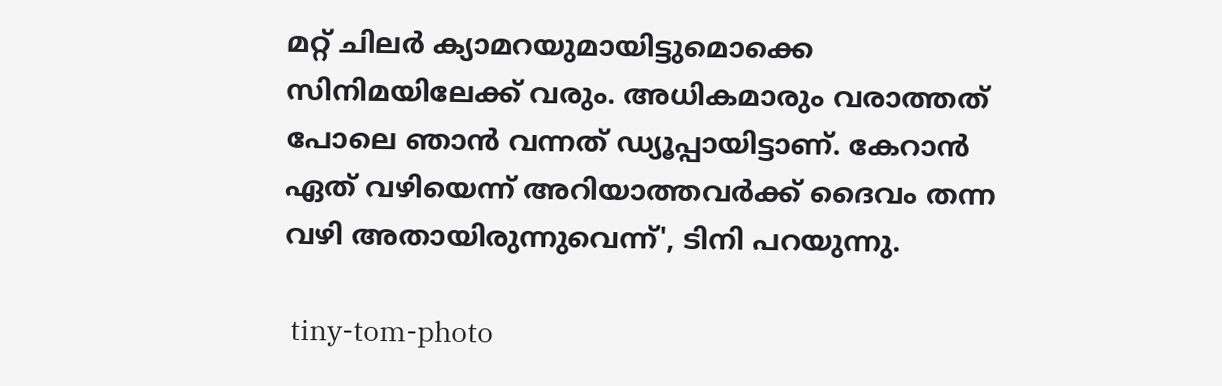മറ്റ് ചിലര്‍ ക്യാമറയുമായിട്ടുമൊക്കെ സിനിമയിലേക്ക് വരും. അധികമാരും വരാത്തത് പോലെ ഞാന്‍ വന്നത് ഡ്യൂപ്പായിട്ടാണ്. കേറാന്‍ ഏത് വഴിയെന്ന് അറിയാത്തവര്‍ക്ക് ദൈവം തന്ന വഴി അതായിരുന്നുവെന്ന്', ടിനി പറയുന്നു.

 tiny-tom-photo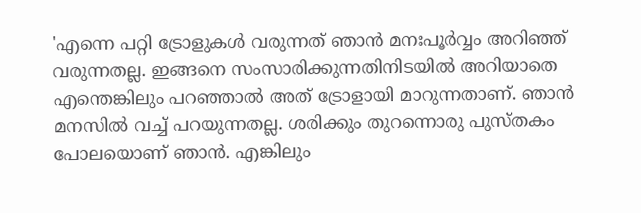'എന്നെ പറ്റി ട്രോളുകള്‍ വരുന്നത് ഞാന്‍ മനഃപൂര്‍വ്വം അറിഞ്ഞ് വരുന്നതല്ല. ഇങ്ങനെ സംസാരിക്കുന്നതിനിടയില്‍ അറിയാതെ എന്തെങ്കിലും പറഞ്ഞാല്‍ അത് ട്രോളായി മാറുന്നതാണ്. ഞാന്‍ മനസില്‍ വച്ച് പറയുന്നതല്ല. ശരിക്കും തുറന്നൊരു പുസ്തകം പോലയൊണ് ഞാന്‍. എങ്കിലും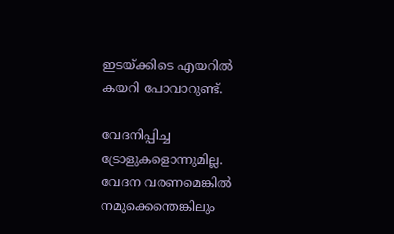ഇടയ്ക്കിടെ എയറില്‍ കയറി പോവാറുണ്ട്.

വേദനിപ്പിച്ച ട്രോളുകളൊന്നുമില്ല. വേദന വരണമെങ്കില്‍ നമുക്കെന്തെങ്കിലും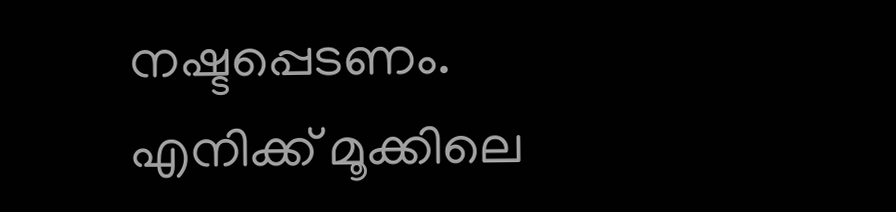നഷ്ടപ്പെടണം. എനിക്ക് മൂക്കിലെ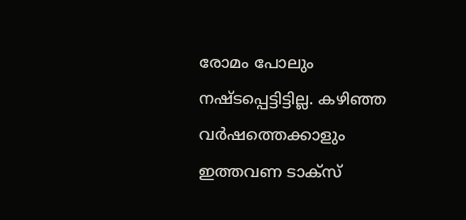രോമം പോലും നഷ്ടപ്പെട്ടിട്ടില്ല. കഴിഞ്ഞ വര്‍ഷത്തെക്കാളും ഇത്തവണ ടാക്‌സ്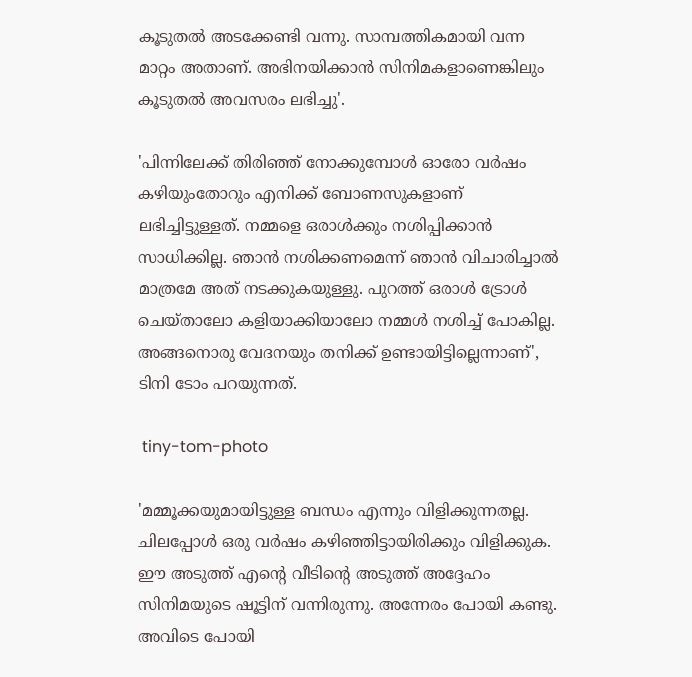കൂടുതല്‍ അടക്കേണ്ടി വന്നു. സാമ്പത്തികമായി വന്ന മാറ്റം അതാണ്. അഭിനയിക്കാന്‍ സിനിമകളാണെങ്കിലും കൂടുതല്‍ അവസരം ലഭിച്ചു'.

'പിന്നിലേക്ക് തിരിഞ്ഞ് നോക്കുമ്പോള്‍ ഓരോ വര്‍ഷം കഴിയുംതോറും എനിക്ക് ബോണസുകളാണ് ലഭിച്ചിട്ടുള്ളത്. നമ്മളെ ഒരാള്‍ക്കും നശിപ്പിക്കാന്‍ സാധിക്കില്ല. ഞാന്‍ നശിക്കണമെന്ന് ഞാന്‍ വിചാരിച്ചാല്‍ മാത്രമേ അത് നടക്കുകയുള്ളു. പുറത്ത് ഒരാള്‍ ട്രോള്‍ ചെയ്താലോ കളിയാക്കിയാലോ നമ്മള്‍ നശിച്ച് പോകില്ല. അങ്ങനൊരു വേദനയും തനിക്ക് ഉണ്ടായിട്ടില്ലെന്നാണ്', ടിനി ടോം പറയുന്നത്.

 tiny-tom-photo

'മമ്മൂക്കയുമായിട്ടുള്ള ബന്ധം എന്നും വിളിക്കുന്നതല്ല. ചിലപ്പോള്‍ ഒരു വര്‍ഷം കഴിഞ്ഞിട്ടായിരിക്കും വിളിക്കുക. ഈ അടുത്ത് എന്റെ വീടിന്റെ അടുത്ത് അദ്ദേഹം സിനിമയുടെ ഷൂട്ടിന് വന്നിരുന്നു. അന്നേരം പോയി കണ്ടു. അവിടെ പോയി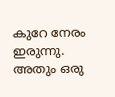കുറേ നേരം ഇരുന്നു. അതും ഒരു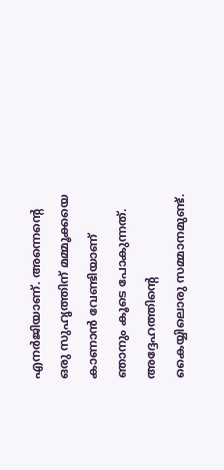എനര്‍ജിയാണ്. അന്നെന്റെ ഒരു സുഹൃത്തിന് മമ്മൂക്കയെ കാണാന്‍ വേണ്ടിയാണ് ഞാനും കൂടെ പോകുന്നത്. അദ്ദേഹത്തിന്റെ കൈയ്യിലൊരു സമ്മാനമുണ്ട്.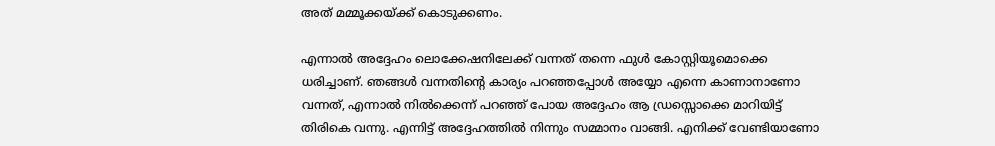അത് മമ്മൂക്കയ്ക്ക് കൊടുക്കണം.

എന്നാല്‍ അദ്ദേഹം ലൊക്കേഷനിലേക്ക് വന്നത് തന്നെ ഫുള്‍ കോസ്റ്റിയൂമൊക്കെ ധരിച്ചാണ്. ഞങ്ങള്‍ വന്നതിന്റെ കാര്യം പറഞ്ഞപ്പോള്‍ അയ്യോ എന്നെ കാണാനാണോ വന്നത്, എന്നാല്‍ നില്‍ക്കെന്ന് പറഞ്ഞ് പോയ അദ്ദേഹം ആ ഡ്രസ്സൊക്കെ മാറിയിട്ട് തിരികെ വന്നു. എന്നിട്ട് അദ്ദേഹത്തില്‍ നിന്നും സമ്മാനം വാങ്ങി. എനിക്ക് വേണ്ടിയാണോ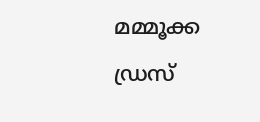മമ്മൂക്ക ഡ്രസ്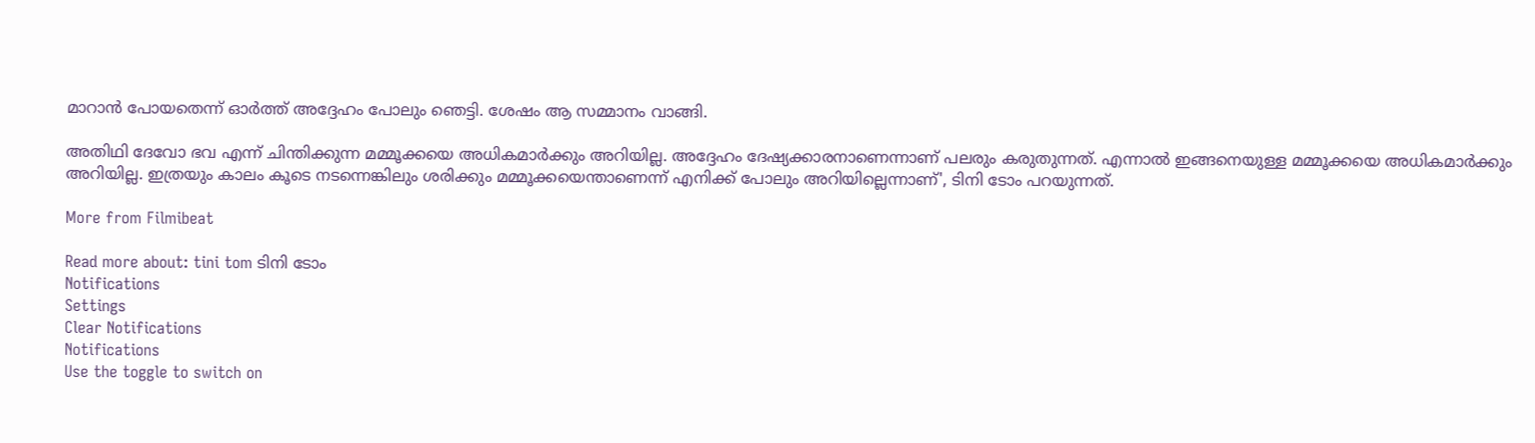മാറാന്‍ പോയതെന്ന് ഓര്‍ത്ത് അദ്ദേഹം പോലും ഞെട്ടി. ശേഷം ആ സമ്മാനം വാങ്ങി.

അതിഥി ദേവോ ഭവ എന്ന് ചിന്തിക്കുന്ന മമ്മൂക്കയെ അധികമാര്‍ക്കും അറിയില്ല. അദ്ദേഹം ദേഷ്യക്കാരനാണെന്നാണ് പലരും കരുതുന്നത്. എന്നാല്‍ ഇങ്ങനെയുള്ള മമ്മൂക്കയെ അധികമാര്‍ക്കും അറിയില്ല. ഇത്രയും കാലം കൂടെ നടന്നെങ്കിലും ശരിക്കും മമ്മൂക്കയെന്താണെന്ന് എനിക്ക് പോലും അറിയില്ലെന്നാണ്', ടിനി ടോം പറയുന്നത്.

More from Filmibeat

Read more about: tini tom ടിനി ടോം
Notifications
Settings
Clear Notifications
Notifications
Use the toggle to switch on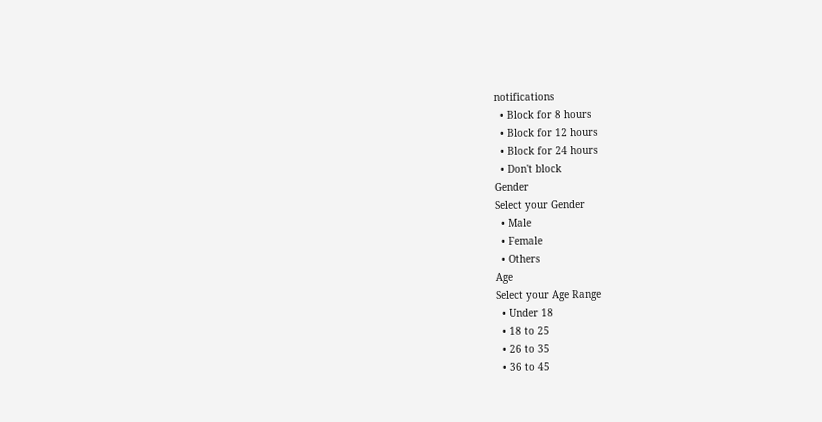notifications
  • Block for 8 hours
  • Block for 12 hours
  • Block for 24 hours
  • Don't block
Gender
Select your Gender
  • Male
  • Female
  • Others
Age
Select your Age Range
  • Under 18
  • 18 to 25
  • 26 to 35
  • 36 to 45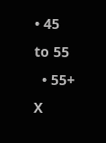• 45 to 55
  • 55+
X